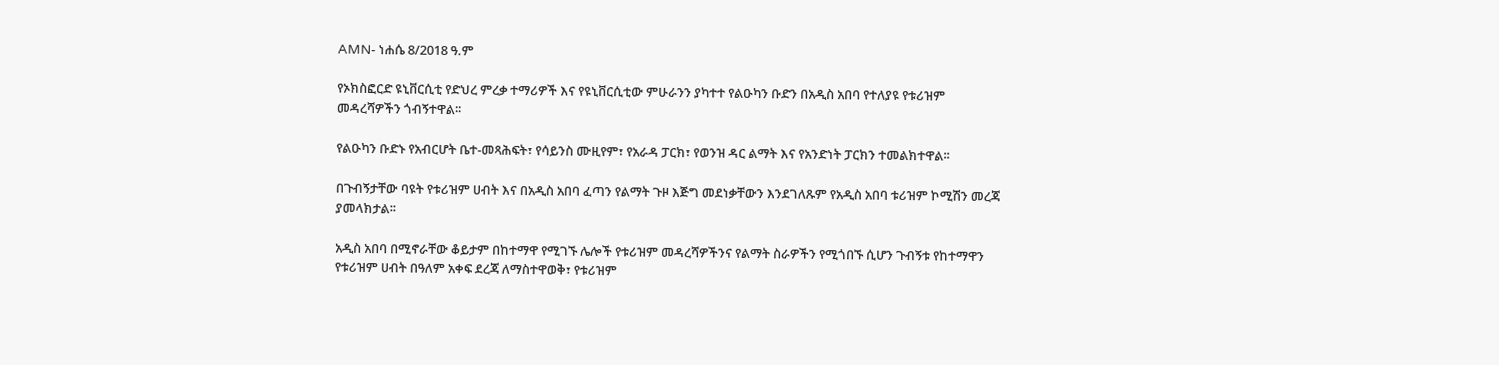AMN- ነሐሴ 8/2018 ዓ.ም

የኦክስፎርድ ዩኒቨርሲቲ የድህረ ምረቃ ተማሪዎች እና የዩኒቨርሲቲው ምሁራንን ያካተተ የልዑካን ቡድን በአዲስ አበባ የተለያዩ የቱሪዝም መዳረሻዎችን ጎብኝተዋል፡፡

የልዑካን ቡድኑ የአብርሆት ቤተ-መጻሕፍት፣ የሳይንስ ሙዚየም፣ የአራዳ ፓርክ፣ የወንዝ ዳር ልማት እና የአንድነት ፓርክን ተመልክተዋል፡፡

በጉብኝታቸው ባዩት የቱሪዝም ሀብት እና በአዲስ አበባ ፈጣን የልማት ጉዞ እጅግ መደነቃቸውን እንደገለጹም የአዲስ አበባ ቱሪዝም ኮሚሽን መረጃ ያመላክታል፡፡

አዲስ አበባ በሚኖራቸው ቆይታም በከተማዋ የሚገኙ ሌሎች የቱሪዝም መዳረሻዎችንና የልማት ስራዎችን የሚጎበኙ ሲሆን ጉብኝቱ የከተማዋን የቱሪዝም ሀብት በዓለም አቀፍ ደረጃ ለማስተዋወቅ፣ የቱሪዝም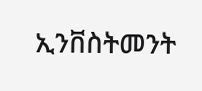ኢንቨስትመንት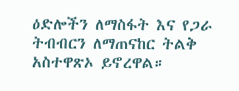ዕድሎችን ለማስፋት እና የጋራ ትብብርን ለማጠናከር ትልቅ አስተዋጽኦ ይኖረዋል።